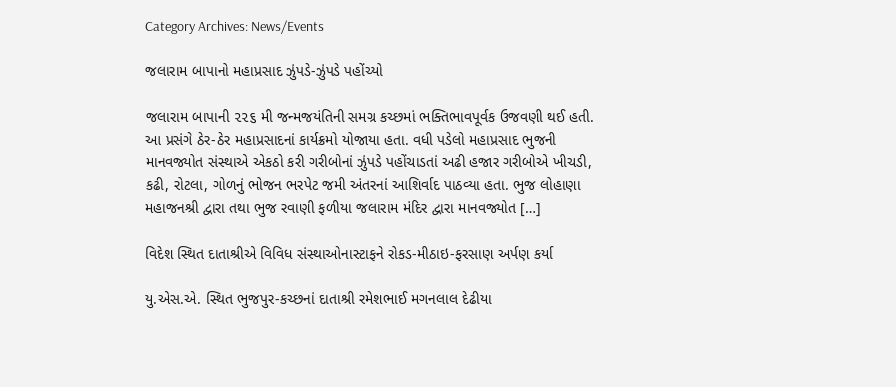Category Archives: News/Events

જલારામ બાપાનો મહાપ્રસાદ ઝુંપડે-ઝુંપડે પહોંચ્યો

જલારામ બાપાની ૨૨૬ મી જન્મજયંતિની સમગ્ર કચ્છમાં ભક્તિભાવપૂર્વક ઉજવણી થઈ હતી. આ પ્રસંગે ઠેર-ઠેર મહાપ્રસાદનાં કાર્યક્રમો યોજાયા હતા. વધી પડેલો મહાપ્રસાદ ભુજની માનવજ્યોત સંસ્થાએ એકઠો કરી ગરીબોનાં ઝુંપડે પહોંચાડતાં અઢી હજાર ગરીબોએ ખીચડી, કઢી, રોટલા, ગોળનું ભોજન ભરપેટ જમી અંતરનાં આશિર્વાદ પાઠવ્યા હતા. ભુજ લોહાણા મહાજનશ્રી દ્વારા તથા ભુજ રવાણી ફળીયા જલારામ મંદિર દ્વારા માનવજ્યોત […]

વિદેશ સ્થિત દાતાશ્રીએ વિવિધ સંસ્થાઓનાસ્ટાફને રોકડ-મીઠાઇ-ફરસાણ અર્પણ કર્યા

યુ.એસ.એ. સ્થિત ભુજપુર-કચ્છનાં દાતાશ્રી રમેશભાઈ મગનલાલ દેઢીયા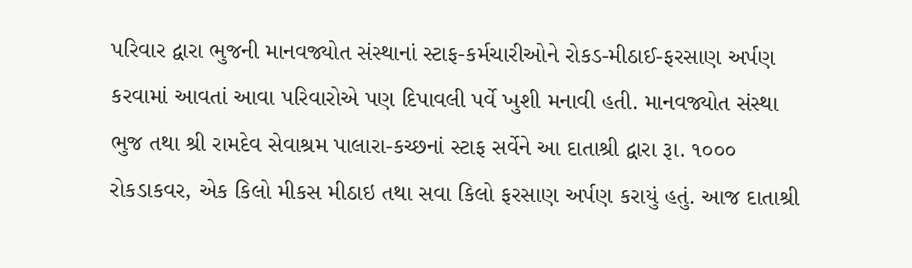પરિવાર દ્વારા ભુજની માનવજ્યોત સંસ્થાનાં સ્ટાફ-કર્મચારીઓને રોકડ-મીઠાઈ-ફરસાણ અર્પણ કરવામાં આવતાં આવા પરિવારોએ પણ દિપાવલી પર્વે ખુશી મનાવી હતી. માનવજ્યોત સંસ્થા ભુજ તથા શ્રી રામદેવ સેવાશ્રમ પાલારા-કચ્છનાં સ્ટાફ સર્વેને આ દાતાશ્રી દ્વારા રૂા. ૧૦૦૦ રોકડાકવર, એક કિલો મીકસ મીઠાઇ તથા સવા કિલો ફરસાણ અર્પણ કરાયું હતું. આજ દાતાશ્રી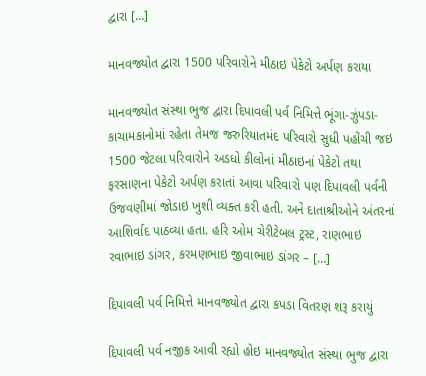દ્વારા […]

માનવજ્યોત દ્વારા 1500 પરિવારોને મીઠાઇ પેકેટો અર્પણ કરાયા

માનવજ્યોત સંસ્થા ભુજ દ્વારા દિપાવલી પર્વ નિમિત્તે ભૂંગા-ઝુંપડા-કાચામકાનોમાં રહેતા તેમજ જરુરિયાતમંદ પરિવારો સુધી પહોંચી જઇ 1500 જેટલા પરિવારોને અડધો કીલોનાં મીઠાઇનાં પેકેટો તથા ફરસાણના પેકેટો અર્પણ કરાતાં આવા પરિવારો પણ દિપાવલી પર્વની ઉજવણીમાં જોડાઇ ખુશી વ્યક્ત કરી હતી. અને દાતાશ્રીઓને અંતરનાં આશિર્વાદ પાઠવ્યા હતા. હરિ ઓમ ચેરીટેબલ ટ્રસ્ટ, રાણભાઇ રવાભાઇ ડાંગર, કરમણભાઇ જીવાભાઇ ડાંગર – […]

દિપાવલી પર્વ નિમિત્તે માનવજ્યોત દ્વારા કપડા વિતરણ શરૂ કરાયું

દિપાવલી પર્વ નજીક આવી રહ્યો હોઇ માનવજ્યોત સંસ્થા ભુજ દ્વારા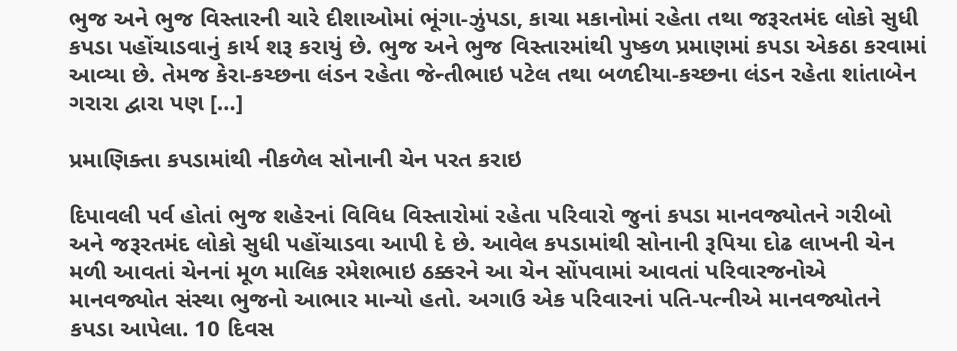ભુજ અને ભુજ વિસ્તારની ચારે દીશાઓમાં ભૂંગા-ઝુંપડા, કાચા મકાનોમાં રહેતા તથા જરૂરતમંદ લોકો સુધી કપડા પહોંચાડવાનું કાર્ય શરૂ કરાયું છે. ભુજ અને ભુજ વિસ્તારમાંથી પુષ્કળ પ્રમાણમાં કપડા એકઠા કરવામાં આવ્યા છે. તેમજ કેરા-કચ્છના લંડન રહેતા જેન્તીભાઇ પટેલ તથા બળદીયા-કચ્છના લંડન રહેતા શાંતાબેન ગરારા દ્વારા પણ […]

પ્રમાણિક્તા કપડામાંથી નીકળેલ સોનાની ચેન પરત કરાઇ

દિપાવલી પર્વ હોતાં ભુજ શહેરનાં વિવિધ વિસ્તારોમાં રહેતા પરિવારો જુનાં કપડા માનવજ્યોતને ગરીબો અને જરૂરતમંદ લોકો સુધી પહોંચાડવા આપી દે છે. આવેલ કપડામાંથી સોનાની રૂપિયા દોઢ લાખની ચેન મળી આવતાં ચેનનાં મૂળ માલિક રમેશભાઇ ઠક્કરને આ ચેન સોંપવામાં આવતાં પરિવારજનોએ માનવજ્યોત સંસ્થા ભુજનો આભાર માન્યો હતો. અગાઉ એક પરિવારનાં પતિ-પત્નીએ માનવજ્યોતને કપડા આપેલા. 10 દિવસ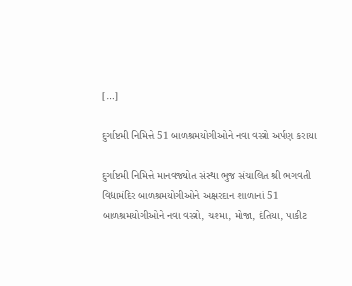[…]

દુર્ગાષ્ટમી નિમિત્તે 51 બાળશ્રમયોગીઓને નવા વસ્ત્રો અર્પણ કરાયા

દુર્ગાષ્ટમી નિમિત્તે માનવજ્યોત સંસ્થા ભુજ સંચાલિત શ્રી ભગવતી વિદ્યામંદિર બાળશ્રમયોગીઓને અક્ષરદાન શાળાનાં 51 બાળશ્રમયોગીઓને નવા વસ્ત્રો, ચશ્મા, મોજા, દંતિયા, પાકીટ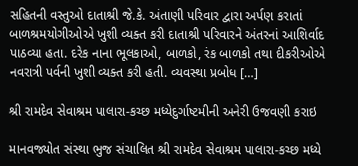સહિતની વસ્તુઓ દાતાશ્રી જે.કે. અંતાણી પરિવાર દ્વારા અર્પણ કરાતાં બાળશ્રમયોગીઓએ ખુશી વ્યક્ત કરી દાતાશ્રી પરિવારને અંતરનાં આશિર્વાદ પાઠવ્યા હતા. દરેક નાના ભૂલકાઓ, બાળકો, રંક બાળકો તથા દીકરીઓએ નવરાત્રી પર્વની ખુશી વ્યક્ત કરી હતી. વ્યવસ્થા પ્રબોધ […]

શ્રી રામદેવ સેવાશ્રમ પાલારા-કચ્છ મધ્યેદુર્ગાષ્ટમીની અનેરી ઉજવણી કરાઇ

માનવજ્યોત સંસ્થા ભુજ સંચાલિત શ્રી રામદેવ સેવાશ્રમ પાલારા-કચ્છ મધ્યે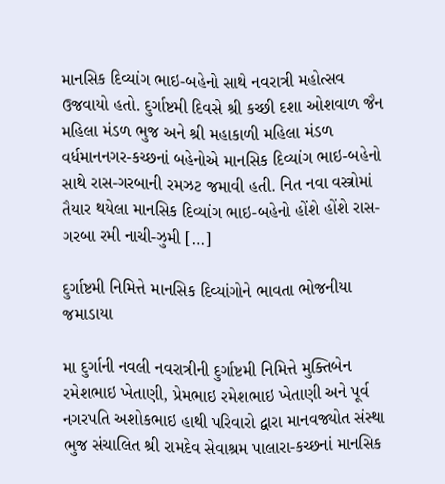માનસિક દિવ્યાંગ ભાઇ-બહેનો સાથે નવરાત્રી મહોત્સવ ઉજવાયો હતો. દુર્ગાષ્ટમી દિવસે શ્રી કચ્છી દશા ઓશવાળ જૈન મહિલા મંડળ ભુજ અને શ્રી મહાકાળી મહિલા મંડળ વર્ધમાનનગર-કચ્છનાં બહેનોએ માનસિક દિવ્યાંગ ભાઇ-બહેનો સાથે રાસ-ગરબાની રમઝટ જમાવી હતી. નિત નવા વસ્ત્રોમાં તૈયાર થયેલા માનસિક દિવ્યાંગ ભાઇ-બહેનો હોંશે હોંશે રાસ-ગરબા રમી નાચી-ઝુમી […]

દુર્ગાષ્ટમી નિમિત્તે માનસિક દિવ્યાંગોને ભાવતા ભોજનીયા જમાડાયા

મા દુર્ગાની નવલી નવરાત્રીની દુર્ગાષ્ટમી નિમિત્તે મુક્તિબેન રમેશભાઇ ખેતાણી, પ્રેમભાઇ રમેશભાઇ ખેતાણી અને પૂર્વ નગરપતિ અશોકભાઇ હાથી પરિવારો દ્વારા માનવજ્યોત સંસ્થા ભુજ સંચાલિત શ્રી રામદેવ સેવાશ્રમ પાલારા-કચ્છનાં માનસિક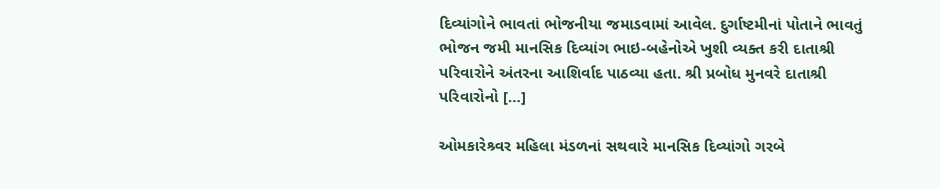દિવ્યાંગોને ભાવતાં ભોજનીયા જમાડવામાં આવેલ. દુર્ગાષ્ટમીનાં પોતાને ભાવતું ભોજન જમી માનસિક દિવ્યાંગ ભાઇ-બહેનોએ ખુશી વ્યક્ત કરી દાતાશ્રી પરિવારોને અંતરના આશિર્વાદ પાઠવ્યા હતા. શ્રી પ્રબોધ મુનવરે દાતાશ્રી પરિવારોનો […]

ઓમકારેશ્ર્વર મહિલા મંડળનાં સથવારે માનસિક દિવ્યાંગો ગરબે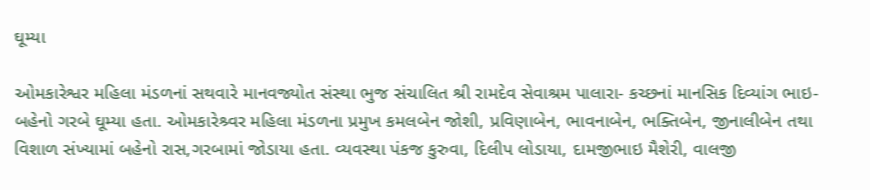ઘૂમ્યા

ઓમકારેશ્વર મહિલા મંડળનાં સથવારે માનવજ્યોત સંસ્થા ભુજ સંચાલિત શ્રી રામદેવ સેવાશ્રમ પાલારા- કચ્છનાં માનસિક દિવ્યાંગ ભાઇ-બહેનો ગરબે ઘૂમ્યા હતા. ઓમકારેશ્ર્વર મહિલા મંડળના પ્રમુખ કમલબેન જોશી, પ્રવિણાબેન, ભાવનાબેન, ભક્તિબેન, જીનાલીબેન તથા વિશાળ સંખ્યામાં બહેનો રાસ,ગરબામાં જોડાયા હતા. વ્યવસ્થા પંકજ કુરુવા, દિલીપ લોડાયા, દામજીભાઇ મૈશેરી, વાલજી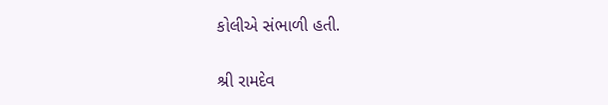કોલીએ સંભાળી હતી.

શ્રી રામદેવ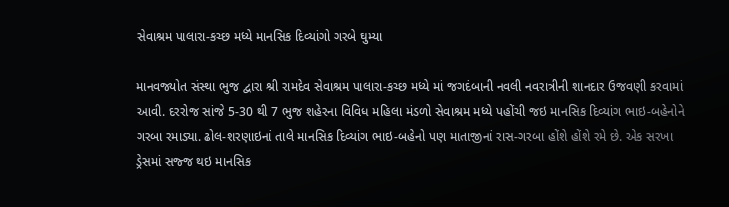સેવાશ્રમ પાલારા-કચ્છ મધ્યે માનસિક દિવ્યાંગો ગરબે ઘુમ્યા

માનવજ્યોત સંસ્થા ભુજ દ્વારા શ્રી રામદેવ સેવાશ્રમ પાલારા-કચ્છ મધ્યે માં જગદંબાની નવલી નવરાત્રીની શાનદાર ઉજવણી કરવામાં આવી. દરરોજ સાંજે 5-30 થી 7 ભુજ શહેરના વિવિધ મહિલા મંડળો સેવાશ્રમ મધ્યે પહોંચી જઇ માનસિક દિવ્યાંગ ભાઇ-બહેનોને ગરબા રમાડ્યા. ઢોલ-શરણાઇનાં તાલે માનસિક દિવ્યાંગ ભાઇ-બહેનો પણ માતાજીનાં રાસ-ગરબા હોંશે હોંશે રમે છે. એક સરખા ડ્રેસમાં સજ્જ થઇ માનસિક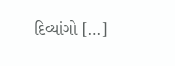દિવ્યાંગો […]